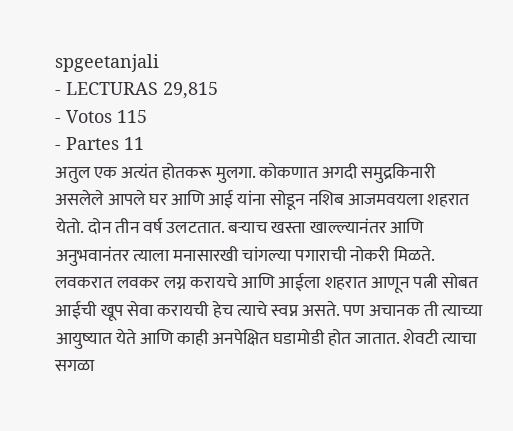spgeetanjali
- LECTURAS 29,815
- Votos 115
- Partes 11
अतुल एक अत्यंत होतकरू मुलगा. कोकणात अगदी समुद्रकिनारी असलेले आपले घर आणि आई यांना सोडून नशिब आजमवयला शहरात येतो. दोन तीन वर्ष उलटतात. बऱ्याच खस्ता खाल्ल्यानंतर आणि अनुभवानंतर त्याला मनासारखी चांगल्या पगाराची नोकरी मिळते. लवकरात लवकर लग्न करायचे आणि आईला शहरात आणून पत्नी सोबत आईची खूप सेवा करायची हेच त्याचे स्वप्न असते. पण अचानक ती त्याच्या आयुष्यात येते आणि काही अनपेक्षित घडामोडी होत जातात. शेवटी त्याचा सगळा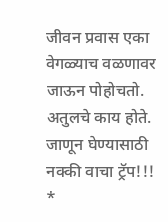जीवन प्रवास एका वेगळ्याच वळणावर जाऊन पोहोचतो.
अतुलचे काय होते. जाणून घेण्यासाठी नक्की वाचा ट्रॅप!!!
*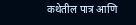कथेतील पात्र आणि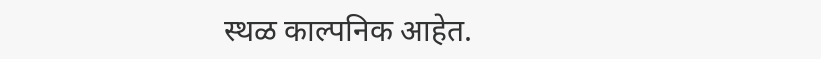स्थळ काल्पनिक आहेत.